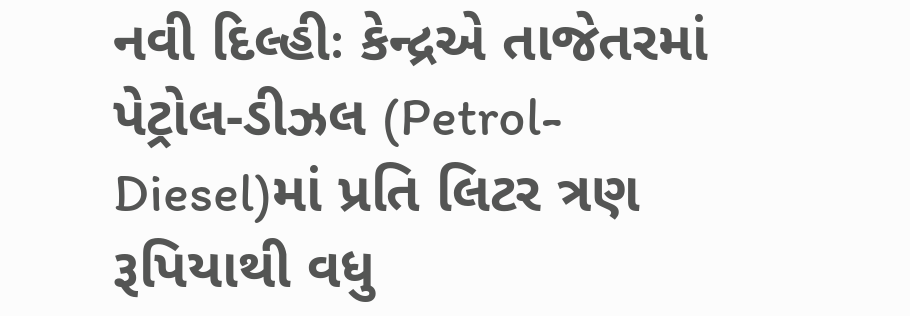નવી દિલ્હીઃ કેન્દ્રએ તાજેતરમાં પેટ્રોલ-ડીઝલ (Petrol-Diesel)માં પ્રતિ લિટર ત્રણ રૂપિયાથી વધુ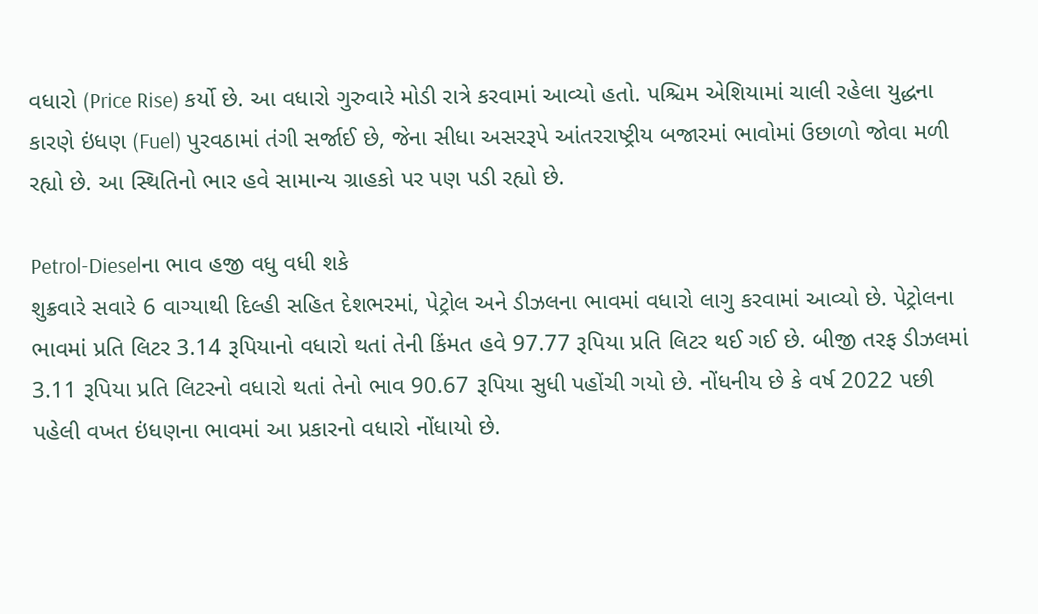વધારો (Price Rise) કર્યો છે. આ વધારો ગુરુવારે મોડી રાત્રે કરવામાં આવ્યો હતો. પશ્ચિમ એશિયામાં ચાલી રહેલા યુદ્ધના કારણે ઇંધણ (Fuel) પુરવઠામાં તંગી સર્જાઈ છે, જેના સીધા અસરરૂપે આંતરરાષ્ટ્રીય બજારમાં ભાવોમાં ઉછાળો જોવા મળી રહ્યો છે. આ સ્થિતિનો ભાર હવે સામાન્ય ગ્રાહકો પર પણ પડી રહ્યો છે.

Petrol-Dieselના ભાવ હજી વધુ વધી શકે
શુક્રવારે સવારે 6 વાગ્યાથી દિલ્હી સહિત દેશભરમાં, પેટ્રોલ અને ડીઝલના ભાવમાં વધારો લાગુ કરવામાં આવ્યો છે. પેટ્રોલના ભાવમાં પ્રતિ લિટર 3.14 રૂપિયાનો વધારો થતાં તેની કિંમત હવે 97.77 રૂપિયા પ્રતિ લિટર થઈ ગઈ છે. બીજી તરફ ડીઝલમાં 3.11 રૂપિયા પ્રતિ લિટરનો વધારો થતાં તેનો ભાવ 90.67 રૂપિયા સુધી પહોંચી ગયો છે. નોંધનીય છે કે વર્ષ 2022 પછી પહેલી વખત ઇંધણના ભાવમાં આ પ્રકારનો વધારો નોંધાયો છે.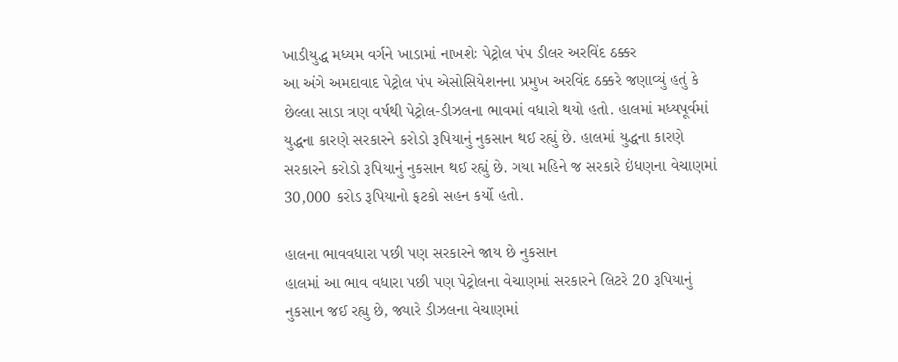ખાડીયુદ્ધ મધ્યમ વર્ગને ખાડામાં નાખશેઃ પેટ્રોલ પંપ ડીલર અરવિંદ ઠક્કર
આ અંગે અમદાવાદ પેટ્રોલ પંપ એસોસિયેશનના પ્રમુખ અરવિંદ ઠક્કરે જણાવ્યું હતું કે છેલ્લા સાડા ત્રણ વર્ષથી પેટ્રોલ-ડીઝલના ભાવમાં વધારો થયો હતો. હાલમાં મધ્યપૂર્વમાં યુદ્ધના કારણે સરકારને કરોડો રૂપિયાનું નુકસાન થઈ રહ્યું છે. હાલમાં યુદ્ધના કારણે સરકારને કરોડો રૂપિયાનું નુકસાન થઈ રહ્યું છે. ગયા મહિને જ સરકારે ઇંધણના વેચાણમાં 30,000 કરોડ રૂપિયાનો ફટકો સહન કર્યો હતો.

હાલના ભાવવધારા પછી પણ સરકારને જાય છે નુકસાન
હાલમાં આ ભાવ વધારા પછી પણ પેટ્રોલના વેચાણમાં સરકારને લિટરે 20 રૂપિયાનું નુકસાન જઈ રહ્યુ છે, જ્યારે ડીઝલના વેચાણમાં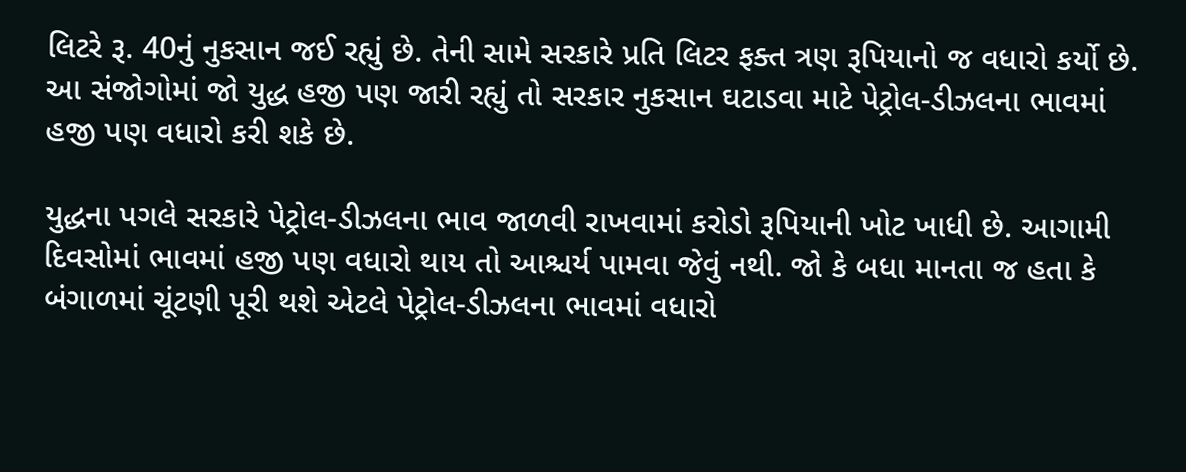લિટરે રૂ. 40નું નુકસાન જઈ રહ્યું છે. તેની સામે સરકારે પ્રતિ લિટર ફક્ત ત્રણ રૂપિયાનો જ વધારો કર્યો છે. આ સંજોગોમાં જો યુદ્ધ હજી પણ જારી રહ્યું તો સરકાર નુકસાન ઘટાડવા માટે પેટ્રોલ-ડીઝલના ભાવમાં હજી પણ વધારો કરી શકે છે.

યુદ્ધના પગલે સરકારે પેટ્રોલ-ડીઝલના ભાવ જાળવી રાખવામાં કરોડો રૂપિયાની ખોટ ખાધી છે. આગામી દિવસોમાં ભાવમાં હજી પણ વધારો થાય તો આશ્ચર્ય પામવા જેવું નથી. જો કે બધા માનતા જ હતા કે બંગાળમાં ચૂંટણી પૂરી થશે એટલે પેટ્રોલ-ડીઝલના ભાવમાં વધારો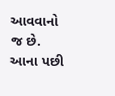આવવાનો જ છે. આના પછી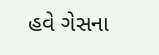હવે ગેસના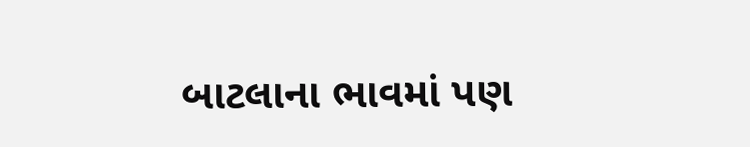બાટલાના ભાવમાં પણ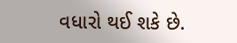વધારો થઈ શકે છે.